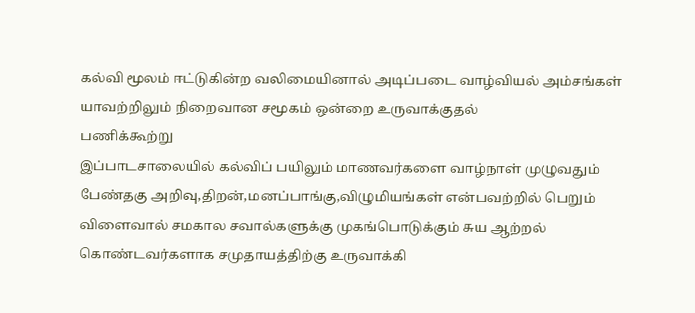கல்வி மூலம் ஈட்டுகின்ற வலிமையினால் அடிப்படை வாழ்வியல் அம்சங்கள் யாவற்றிலும் நிறைவான சமூகம் ஒன்றை உருவாக்குதல்
பணிக்கூற்று
இப்பாடசாலையில் கல்விப் பயிலும் மாணவர்களை வாழ்நாள் முழுவதும் பேண்தகு அறிவு,திறன்,மனப்பாங்கு,விழுமியங்கள் என்பவற்றில் பெறும் விளைவால் சமகால சவால்களுக்கு முகங்பொடுக்கும் சுய ஆற்றல் கொண்டவர்களாக சமுதாயத்திற்கு உருவாக்கி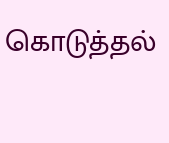கொடுத்தல்